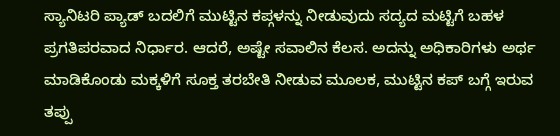ಸ್ಯಾನಿಟರಿ ಪ್ಯಾಡ್ ಬದಲಿಗೆ ಮುಟ್ಟಿನ ಕಪ್ಗಳನ್ನು ನೀಡುವುದು ಸದ್ಯದ ಮಟ್ಟಿಗೆ ಬಹಳ ಪ್ರಗತಿಪರವಾದ ನಿರ್ಧಾರ. ಆದರೆ, ಅಷ್ಟೇ ಸವಾಲಿನ ಕೆಲಸ. ಅದನ್ನು ಅಧಿಕಾರಿಗಳು ಅರ್ಥ ಮಾಡಿಕೊಂಡು ಮಕ್ಕಳಿಗೆ ಸೂಕ್ತ ತರಬೇತಿ ನೀಡುವ ಮೂಲಕ, ಮುಟ್ಟಿನ ಕಪ್ ಬಗ್ಗೆ ಇರುವ ತಪ್ಪು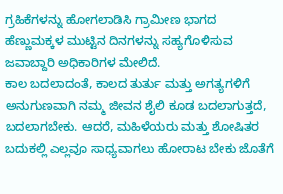ಗ್ರಹಿಕೆಗಳನ್ನು ಹೋಗಲಾಡಿಸಿ ಗ್ರಾಮೀಣ ಭಾಗದ ಹೆಣ್ಣುಮಕ್ಕಳ ಮುಟ್ಟಿನ ದಿನಗಳನ್ನು ಸಹ್ಯಗೊಳಿಸುವ ಜವಾಬ್ದಾರಿ ಅಧಿಕಾರಿಗಳ ಮೇಲಿದೆ.
ಕಾಲ ಬದಲಾದಂತೆ, ಕಾಲದ ತುರ್ತು ಮತ್ತು ಅಗತ್ಯಗಳಿಗೆ ಅನುಗುಣವಾಗಿ ನಮ್ಮ ಜೀವನ ಶೈಲಿ ಕೂಡ ಬದಲಾಗುತ್ತದೆ, ಬದಲಾಗಬೇಕು. ಆದರೆ, ಮಹಿಳೆಯರು ಮತ್ತು ಶೋಷಿತರ ಬದುಕಲ್ಲಿ ಎಲ್ಲವೂ ಸಾಧ್ಯವಾಗಲು ಹೋರಾಟ ಬೇಕು ಜೊತೆಗೆ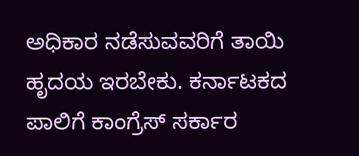ಅಧಿಕಾರ ನಡೆಸುವವರಿಗೆ ತಾಯಿ ಹೃದಯ ಇರಬೇಕು. ಕರ್ನಾಟಕದ ಪಾಲಿಗೆ ಕಾಂಗ್ರೆಸ್ ಸರ್ಕಾರ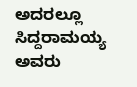ಅದರಲ್ಲೂ ಸಿದ್ದರಾಮಯ್ಯ ಅವರು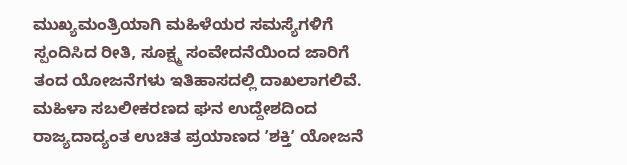ಮುಖ್ಯಮಂತ್ರಿಯಾಗಿ ಮಹಿಳೆಯರ ಸಮಸ್ಯೆಗಳಿಗೆ ಸ್ಪಂದಿಸಿದ ರೀತಿ, ಸೂಕ್ಷ್ಮ ಸಂವೇದನೆಯಿಂದ ಜಾರಿಗೆ ತಂದ ಯೋಜನೆಗಳು ಇತಿಹಾಸದಲ್ಲಿ ದಾಖಲಾಗಲಿವೆ. ಮಹಿಳಾ ಸಬಲೀಕರಣದ ಘನ ಉದ್ದೇಶದಿಂದ ರಾಜ್ಯದಾದ್ಯಂತ ಉಚಿತ ಪ್ರಯಾಣದ ʼಶಕ್ತಿʼ ಯೋಜನೆ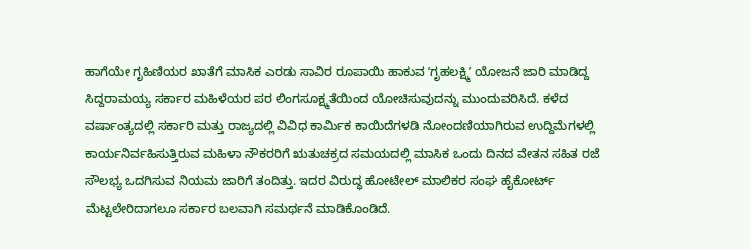ಹಾಗೆಯೇ ಗೃಹಿಣಿಯರ ಖಾತೆಗೆ ಮಾಸಿಕ ಎರಡು ಸಾವಿರ ರೂಪಾಯಿ ಹಾಕುವ ʼಗೃಹಲಕ್ಷ್ಮಿʼ ಯೋಜನೆ ಜಾರಿ ಮಾಡಿದ್ದ ಸಿದ್ದರಾಮಯ್ಯ ಸರ್ಕಾರ ಮಹಿಳೆಯರ ಪರ ಲಿಂಗಸೂಕ್ಷ್ಮತೆಯಿಂದ ಯೋಚಿಸುವುದನ್ನು ಮುಂದುವರಿಸಿದೆ. ಕಳೆದ ವರ್ಷಾಂತ್ಯದಲ್ಲಿ ಸರ್ಕಾರಿ ಮತ್ತು ರಾಜ್ಯದಲ್ಲಿ ವಿವಿಧ ಕಾರ್ಮಿಕ ಕಾಯಿದೆಗಳಡಿ ನೋಂದಣಿಯಾಗಿರುವ ಉದ್ದಿಮೆಗಳಲ್ಲಿ ಕಾರ್ಯನಿರ್ವಹಿಸುತ್ತಿರುವ ಮಹಿಳಾ ನೌಕರರಿಗೆ ಋತುಚಕ್ರದ ಸಮಯದಲ್ಲಿ ಮಾಸಿಕ ಒಂದು ದಿನದ ವೇತನ ಸಹಿತ ರಜೆ ಸೌಲಭ್ಯ ಒದಗಿಸುವ ನಿಯಮ ಜಾರಿಗೆ ತಂದಿತ್ತು. ಇದರ ವಿರುದ್ಧ ಹೋಟೇಲ್ ಮಾಲಿಕರ ಸಂಘ ಹೈಕೋರ್ಟ್ ಮೆಟ್ಟಲೇರಿದಾಗಲೂ ಸರ್ಕಾರ ಬಲವಾಗಿ ಸಮರ್ಥನೆ ಮಾಡಿಕೊಂಡಿದೆ.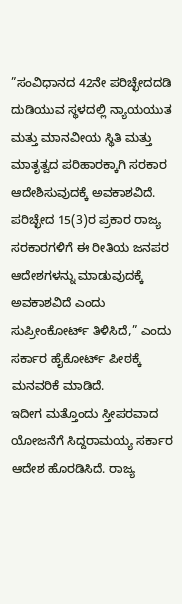”ಸಂವಿಧಾನದ 42ನೇ ಪರಿಚ್ಛೇದದಡಿ ದುಡಿಯುವ ಸ್ಥಳದಲ್ಲಿ ನ್ಯಾಯಯುತ ಮತ್ತು ಮಾನವೀಯ ಸ್ಥಿತಿ ಮತ್ತು ಮಾತೃತ್ವದ ಪರಿಹಾರಕ್ಕಾಗಿ ಸರಕಾರ ಆದೇಶಿಸುವುದಕ್ಕೆ ಅವಕಾಶವಿದೆ. ಪರಿಚ್ಛೇದ 15(3)ರ ಪ್ರಕಾರ ರಾಜ್ಯ ಸರಕಾರಗಳಿಗೆ ಈ ರೀತಿಯ ಜನಪರ ಆದೇಶಗಳನ್ನು ಮಾಡುವುದಕ್ಕೆ ಅವಕಾಶವಿದೆ ಎಂದು ಸುಪ್ರೀಂಕೋರ್ಟ್ ತಿಳಿಸಿದೆ,” ಎಂದು ಸರ್ಕಾರ ಹೈಕೋರ್ಟ್ ಪೀಠಕ್ಕೆ ಮನವರಿಕೆ ಮಾಡಿದೆ.
ಇದೀಗ ಮತ್ತೊಂದು ಸ್ತೀಪರವಾದ ಯೋಜನೆಗೆ ಸಿದ್ದರಾಮಯ್ಯ ಸರ್ಕಾರ ಆದೇಶ ಹೊರಡಿಸಿದೆ. ರಾಜ್ಯ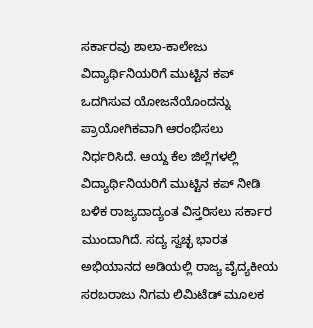ಸರ್ಕಾರವು ಶಾಲಾ-ಕಾಲೇಜು ವಿದ್ಯಾರ್ಥಿನಿಯರಿಗೆ ಮುಟ್ಟಿನ ಕಪ್ ಒದಗಿಸುವ ಯೋಜನೆಯೊಂದನ್ನು ಪ್ರಾಯೋಗಿಕವಾಗಿ ಆರಂಭಿಸಲು ನಿರ್ಧರಿಸಿದೆ. ಆಯ್ದ ಕೆಲ ಜಿಲ್ಲೆಗಳಲ್ಲಿ ವಿದ್ಯಾರ್ಥಿನಿಯರಿಗೆ ಮುಟ್ಟಿನ ಕಪ್ ನೀಡಿ ಬಳಿಕ ರಾಜ್ಯದಾದ್ಯಂತ ವಿಸ್ತರಿಸಲು ಸರ್ಕಾರ ಮುಂದಾಗಿದೆ. ಸದ್ಯ ಸ್ವಚ್ಛ ಭಾರತ ಅಭಿಯಾನದ ಅಡಿಯಲ್ಲಿ ರಾಜ್ಯ ವೈದ್ಯಕೀಯ ಸರಬರಾಜು ನಿಗಮ ಲಿಮಿಟೆಡ್ ಮೂಲಕ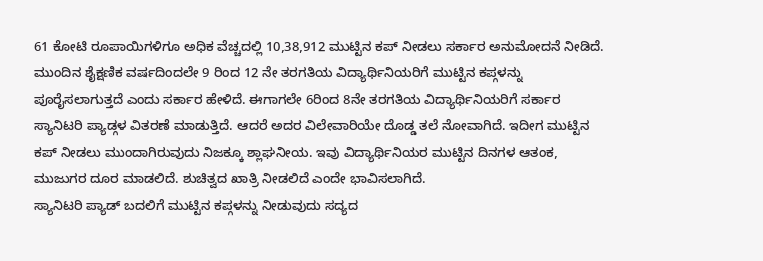61 ಕೋಟಿ ರೂಪಾಯಿಗಳಿಗೂ ಅಧಿಕ ವೆಚ್ಚದಲ್ಲಿ 10,38,912 ಮುಟ್ಟಿನ ಕಪ್ ನೀಡಲು ಸರ್ಕಾರ ಅನುಮೋದನೆ ನೀಡಿದೆ.
ಮುಂದಿನ ಶೈಕ್ಷಣಿಕ ವರ್ಷದಿಂದಲೇ 9 ರಿಂದ 12 ನೇ ತರಗತಿಯ ವಿದ್ಯಾರ್ಥಿನಿಯರಿಗೆ ಮುಟ್ಟಿನ ಕಪ್ಗಳನ್ನು ಪೂರೈಸಲಾಗುತ್ತದೆ ಎಂದು ಸರ್ಕಾರ ಹೇಳಿದೆ. ಈಗಾಗಲೇ 6ರಿಂದ 8ನೇ ತರಗತಿಯ ವಿದ್ಯಾರ್ಥಿನಿಯರಿಗೆ ಸರ್ಕಾರ ಸ್ಯಾನಿಟರಿ ಪ್ಯಾಡ್ಗಳ ವಿತರಣೆ ಮಾಡುತ್ತಿದೆ. ಆದರೆ ಅದರ ವಿಲೇವಾರಿಯೇ ದೊಡ್ಡ ತಲೆ ನೋವಾಗಿದೆ. ಇದೀಗ ಮುಟ್ಟಿನ ಕಪ್ ನೀಡಲು ಮುಂದಾಗಿರುವುದು ನಿಜಕ್ಕೂ ಶ್ಲಾಘನೀಯ. ಇವು ವಿದ್ಯಾರ್ಥಿನಿಯರ ಮುಟ್ಟಿನ ದಿನಗಳ ಆತಂಕ, ಮುಜುಗರ ದೂರ ಮಾಡಲಿದೆ. ಶುಚಿತ್ವದ ಖಾತ್ರಿ ನೀಡಲಿದೆ ಎಂದೇ ಭಾವಿಸಲಾಗಿದೆ.
ಸ್ಯಾನಿಟರಿ ಪ್ಯಾಡ್ ಬದಲಿಗೆ ಮುಟ್ಟಿನ ಕಪ್ಗಳನ್ನು ನೀಡುವುದು ಸದ್ಯದ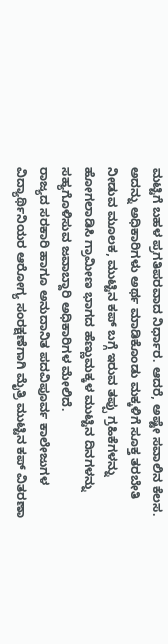ಮಟ್ಟಿಗೆ ಬಹಳ ಪ್ರಗತಿಪರವಾದ ನಿರ್ಧಾರ. ಆದರೆ, ಅಷ್ಟೇ ಸವಾಲಿನ ಕೆಲಸ. ಅದನ್ನು ಅಧಿಕಾರಿಗಳು ಅರ್ಥ ಮಾಡಿಕೊಂಡು ಮಕ್ಕಳಿಗೆ ಸೂಕ್ತ ತರಬೇತಿ ನೀಡುವ ಮೂಲಕ, ಮುಟ್ಟಿನ ಕಪ್ ಬಗ್ಗೆ ಇರುವ ತಪ್ಪು ಗ್ರಹಿಕೆಗಳನ್ನು ಹೋಗಲಾಡಿಸಿ ಗ್ರಾಮೀಣ ಭಾಗದ ಹೆಣ್ಣುಮಕ್ಕಳ ಮುಟ್ಟಿನ ದಿನಗಳನ್ನು ಸಹ್ಯಗೊಳಿಸುವ ಜವಾಬ್ದಾರಿ ಅಧಿಕಾರಿಗಳ ಮೇಲಿದೆ.
ರಾಜ್ಯದ ಸರಕಾರಿ ಹಾಗೂ ಅನುದಾನಿತ ಪದವಿಪೂರ್ವ ಕಾಲೇಜುಗಳ ವಿದ್ಯಾರ್ಥಿನಿಯರ ಆರೋಗ್ಯ ಸಂರಕ್ಷಣೆಗಾಗಿ ಮೈತ್ರಿ ಮುಟ್ಟಿನ ಕಪ್ ವಿತರಣಾ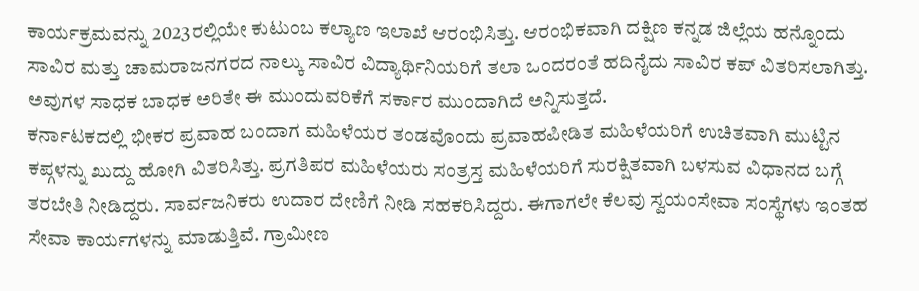ಕಾರ್ಯಕ್ರಮವನ್ನು 2023ರಲ್ಲಿಯೇ ಕುಟುಂಬ ಕಲ್ಯಾಣ ಇಲಾಖೆ ಆರಂಭಿಸಿತ್ತು. ಆರಂಭಿಕವಾಗಿ ದಕ್ಷಿಣ ಕನ್ನಡ ಜಿಲ್ಲೆಯ ಹನ್ನೊಂದು ಸಾವಿರ ಮತ್ತು ಚಾಮರಾಜನಗರದ ನಾಲ್ಕು ಸಾವಿರ ವಿದ್ಯಾರ್ಥಿನಿಯರಿಗೆ ತಲಾ ಒಂದರಂತೆ ಹದಿನೈದು ಸಾವಿರ ಕಪ್ ವಿತರಿಸಲಾಗಿತ್ತು. ಅವುಗಳ ಸಾಧಕ ಬಾಧಕ ಅರಿತೇ ಈ ಮುಂದುವರಿಕೆಗೆ ಸರ್ಕಾರ ಮುಂದಾಗಿದೆ ಅನ್ನಿಸುತ್ತದೆ.
ಕರ್ನಾಟಕದಲ್ಲಿ ಭೀಕರ ಪ್ರವಾಹ ಬಂದಾಗ ಮಹಿಳೆಯರ ತಂಡವೊಂದು ಪ್ರವಾಹಪೀಡಿತ ಮಹಿಳೆಯರಿಗೆ ಉಚಿತವಾಗಿ ಮುಟ್ಟಿನ ಕಪ್ಗಳನ್ನು ಖುದ್ದು ಹೋಗಿ ವಿತರಿಸಿತ್ತು. ಪ್ರಗತಿಪರ ಮಹಿಳೆಯರು ಸಂತ್ರಸ್ತ ಮಹಿಳೆಯರಿಗೆ ಸುರಕ್ಷಿತವಾಗಿ ಬಳಸುವ ವಿಧಾನದ ಬಗ್ಗೆ ತರಬೇತಿ ನೀಡಿದ್ದರು. ಸಾರ್ವಜನಿಕರು ಉದಾರ ದೇಣಿಗೆ ನೀಡಿ ಸಹಕರಿಸಿದ್ದರು. ಈಗಾಗಲೇ ಕೆಲವು ಸ್ವಯಂಸೇವಾ ಸಂಸ್ಥೆಗಳು ಇಂತಹ ಸೇವಾ ಕಾರ್ಯಗಳನ್ನು ಮಾಡುತ್ತಿವೆ. ಗ್ರಾಮೀಣ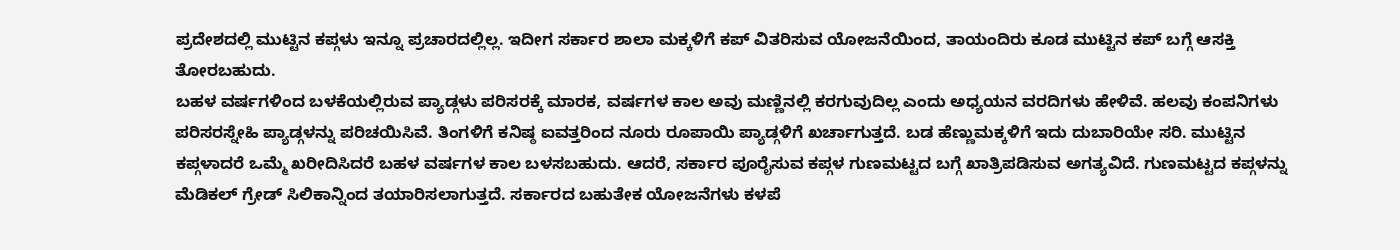ಪ್ರದೇಶದಲ್ಲಿ ಮುಟ್ಟಿನ ಕಪ್ಗಳು ಇನ್ನೂ ಪ್ರಚಾರದಲ್ಲಿಲ್ಲ. ಇದೀಗ ಸರ್ಕಾರ ಶಾಲಾ ಮಕ್ಕಳಿಗೆ ಕಪ್ ವಿತರಿಸುವ ಯೋಜನೆಯಿಂದ, ತಾಯಂದಿರು ಕೂಡ ಮುಟ್ಟಿನ ಕಪ್ ಬಗ್ಗೆ ಆಸಕ್ತಿ ತೋರಬಹುದು.
ಬಹಳ ವರ್ಷಗಳಿಂದ ಬಳಕೆಯಲ್ಲಿರುವ ಪ್ಯಾಡ್ಗಳು ಪರಿಸರಕ್ಕೆ ಮಾರಕ, ವರ್ಷಗಳ ಕಾಲ ಅವು ಮಣ್ಣಿನಲ್ಲಿ ಕರಗುವುದಿಲ್ಲ ಎಂದು ಅಧ್ಯಯನ ವರದಿಗಳು ಹೇಳಿವೆ. ಹಲವು ಕಂಪನಿಗಳು ಪರಿಸರಸ್ನೇಹಿ ಪ್ಯಾಡ್ಗಳನ್ನು ಪರಿಚಯಿಸಿವೆ. ತಿಂಗಳಿಗೆ ಕನಿಷ್ಠ ಐವತ್ತರಿಂದ ನೂರು ರೂಪಾಯಿ ಪ್ಯಾಡ್ಗಳಿಗೆ ಖರ್ಚಾಗುತ್ತದೆ. ಬಡ ಹೆಣ್ಣುಮಕ್ಕಳಿಗೆ ಇದು ದುಬಾರಿಯೇ ಸರಿ. ಮುಟ್ಟಿನ ಕಪ್ಗಳಾದರೆ ಒಮ್ಮೆ ಖರೀದಿಸಿದರೆ ಬಹಳ ವರ್ಷಗಳ ಕಾಲ ಬಳಸಬಹುದು. ಆದರೆ, ಸರ್ಕಾರ ಪೂರೈಸುವ ಕಪ್ಗಳ ಗುಣಮಟ್ಟದ ಬಗ್ಗೆ ಖಾತ್ರಿಪಡಿಸುವ ಅಗತ್ಯವಿದೆ. ಗುಣಮಟ್ಟದ ಕಪ್ಗಳನ್ನು ಮೆಡಿಕಲ್ ಗ್ರೇಡ್ ಸಿಲಿಕಾನ್ನಿಂದ ತಯಾರಿಸಲಾಗುತ್ತದೆ. ಸರ್ಕಾರದ ಬಹುತೇಕ ಯೋಜನೆಗಳು ಕಳಪೆ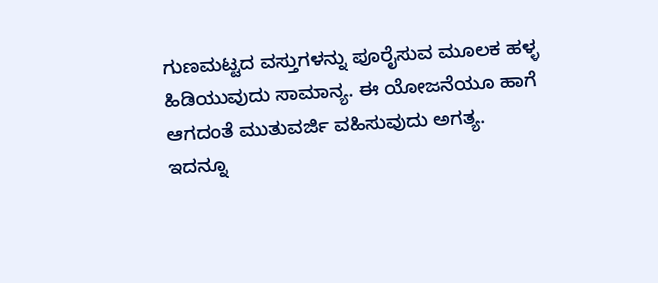ಗುಣಮಟ್ಟದ ವಸ್ತುಗಳನ್ನು ಪೂರೈಸುವ ಮೂಲಕ ಹಳ್ಳ ಹಿಡಿಯುವುದು ಸಾಮಾನ್ಯ. ಈ ಯೋಜನೆಯೂ ಹಾಗೆ ಆಗದಂತೆ ಮುತುವರ್ಜಿ ವಹಿಸುವುದು ಅಗತ್ಯ.
ಇದನ್ನೂ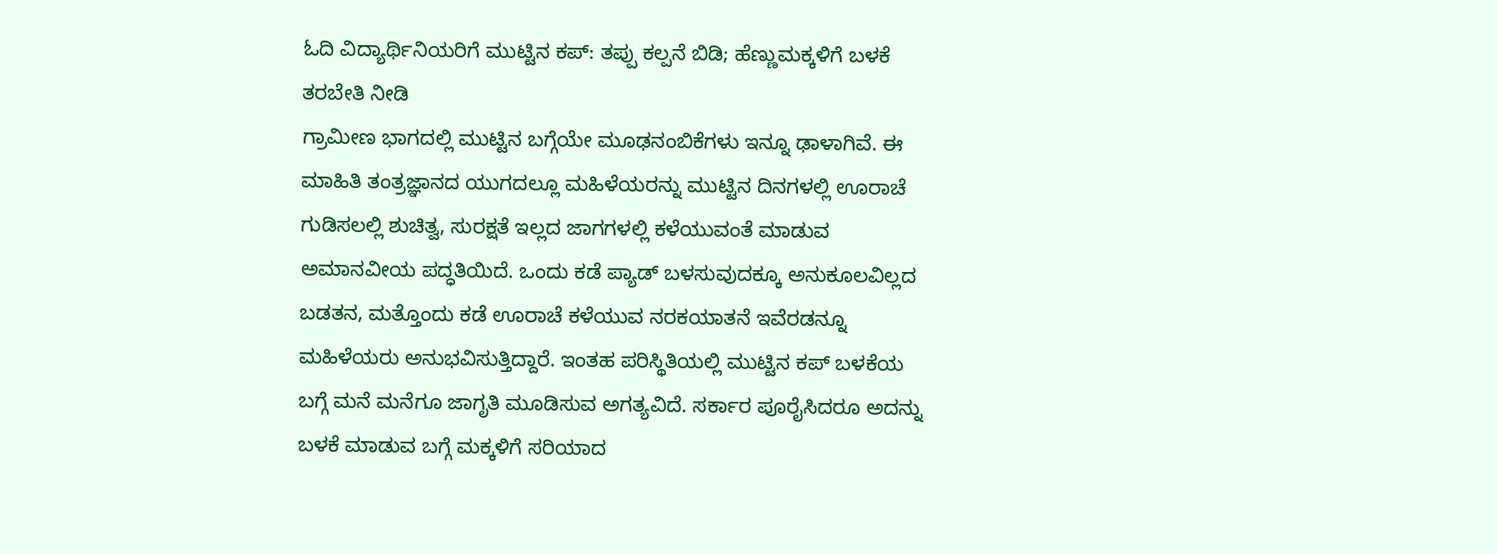ಓದಿ ವಿದ್ಯಾರ್ಥಿನಿಯರಿಗೆ ಮುಟ್ಟಿನ ಕಪ್: ತಪ್ಪು ಕಲ್ಪನೆ ಬಿಡಿ; ಹೆಣ್ಣುಮಕ್ಕಳಿಗೆ ಬಳಕೆ ತರಬೇತಿ ನೀಡಿ
ಗ್ರಾಮೀಣ ಭಾಗದಲ್ಲಿ ಮುಟ್ಟಿನ ಬಗ್ಗೆಯೇ ಮೂಢನಂಬಿಕೆಗಳು ಇನ್ನೂ ಢಾಳಾಗಿವೆ. ಈ ಮಾಹಿತಿ ತಂತ್ರಜ್ಞಾನದ ಯುಗದಲ್ಲೂ ಮಹಿಳೆಯರನ್ನು ಮುಟ್ಟಿನ ದಿನಗಳಲ್ಲಿ ಊರಾಚೆ ಗುಡಿಸಲಲ್ಲಿ ಶುಚಿತ್ವ, ಸುರಕ್ಷತೆ ಇಲ್ಲದ ಜಾಗಗಳಲ್ಲಿ ಕಳೆಯುವಂತೆ ಮಾಡುವ ಅಮಾನವೀಯ ಪದ್ಧತಿಯಿದೆ. ಒಂದು ಕಡೆ ಪ್ಯಾಡ್ ಬಳಸುವುದಕ್ಕೂ ಅನುಕೂಲವಿಲ್ಲದ ಬಡತನ, ಮತ್ತೊಂದು ಕಡೆ ಊರಾಚೆ ಕಳೆಯುವ ನರಕಯಾತನೆ ಇವೆರಡನ್ನೂ ಮಹಿಳೆಯರು ಅನುಭವಿಸುತ್ತಿದ್ದಾರೆ. ಇಂತಹ ಪರಿಸ್ಥಿತಿಯಲ್ಲಿ ಮುಟ್ಟಿನ ಕಪ್ ಬಳಕೆಯ ಬಗ್ಗೆ ಮನೆ ಮನೆಗೂ ಜಾಗೃತಿ ಮೂಡಿಸುವ ಅಗತ್ಯವಿದೆ. ಸರ್ಕಾರ ಪೂರೈಸಿದರೂ ಅದನ್ನು ಬಳಕೆ ಮಾಡುವ ಬಗ್ಗೆ ಮಕ್ಕಳಿಗೆ ಸರಿಯಾದ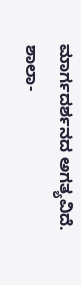ಮಾರ್ಗದರ್ಶನದ ಅಗತ್ಯವಿದೆ. ಶಾಲಾ-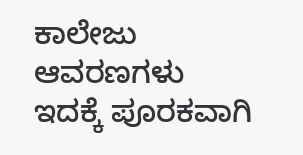ಕಾಲೇಜು ಆವರಣಗಳು ಇದಕ್ಕೆ ಪೂರಕವಾಗಿ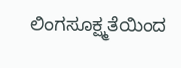ಲಿಂಗಸೂಕ್ಷ್ಮತೆಯಿಂದ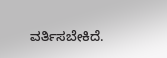ವರ್ತಿಸಬೇಕಿದೆ.